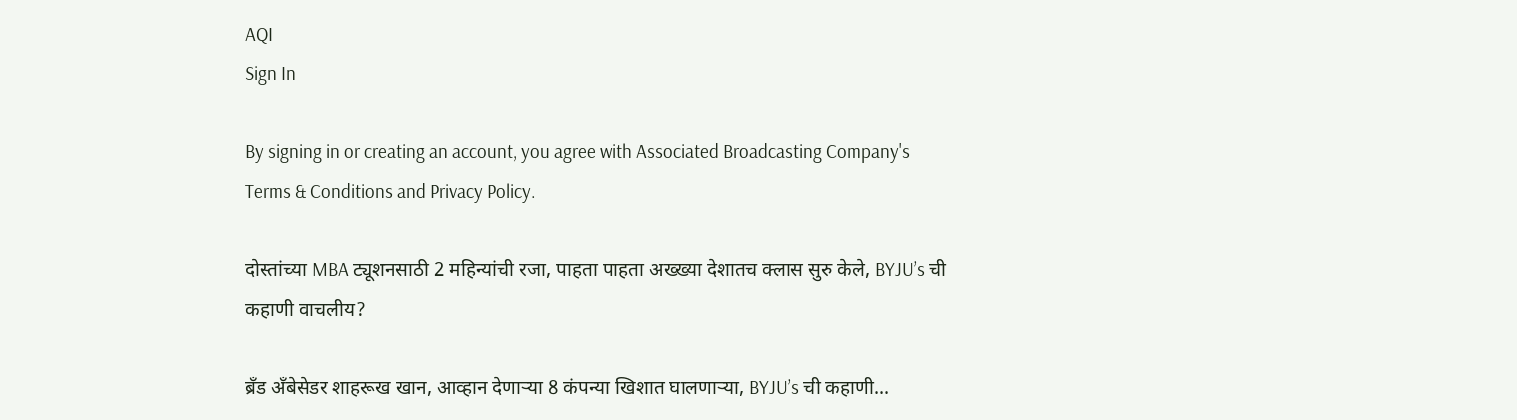AQI
Sign In

By signing in or creating an account, you agree with Associated Broadcasting Company's Terms & Conditions and Privacy Policy.

दोस्तांच्या MBA ट्यूशनसाठी 2 महिन्यांची रजा, पाहता पाहता अख्ख्या देशातच क्लास सुरु केले, BYJU’s ची कहाणी वाचलीय?

ब्रँड अँबेसेडर शाहरूख खान, आव्हान देणाऱ्या 8 कंपन्या खिशात घालणाऱ्या, BYJU’s ची कहाणी...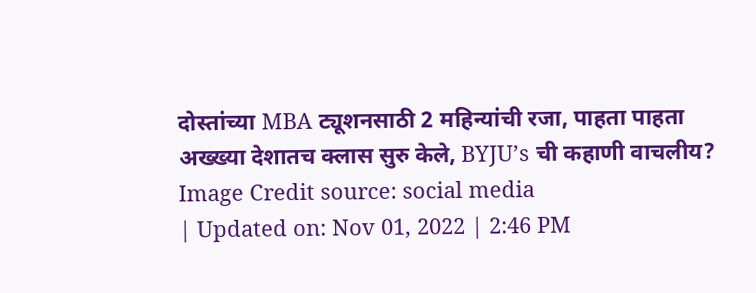दोस्तांच्या MBA ट्यूशनसाठी 2 महिन्यांची रजा, पाहता पाहता अख्ख्या देशातच क्लास सुरु केले, BYJU’s ची कहाणी वाचलीय?
Image Credit source: social media
| Updated on: Nov 01, 2022 | 2:46 PM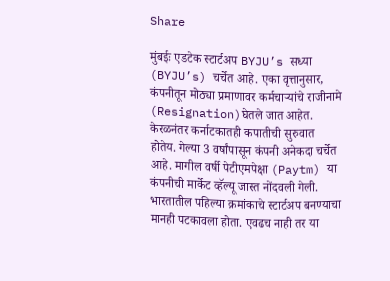Share

मुंबईः एडटेक स्टार्टअप BYJU’s सध्या (BYJU’s) चर्चेत आहे. एका वृत्तानुसार, कंपनीतून मोठ्या प्रमाणावर कर्मचाऱ्यांचे राजीनामे (Resignation)घेतले जात आहेत. केरळनंतर कर्नाटकातही कपातीची सुरुवात होतेय. गेल्या 3 वर्षांपासून कंपनी अनेकदा चर्चेत आहे. मागील वर्षी पेटीएमपेक्षा (Paytm) या कंपनीची मार्केट व्हॅल्यू जास्त नोंदवली गेली. भारतातील पहिल्या क्रमांकाचे स्टार्टअप बनण्याचा मानही पटकावला होता. एवढच नाही तर या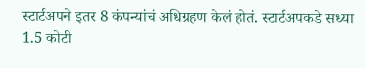स्टार्टअपने इतर 8 कंपन्यांचं अधिग्रहण केलं होतं. स्टार्टअपकडे सध्या 1.5 कोटी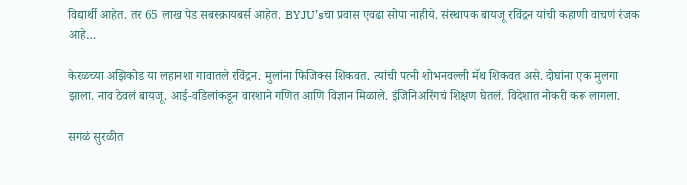विद्यार्थी आहेत. तर 65 लाख पेड सबस्क्रायबर्स आहेत. BYJU’sचा प्रवास एवढा सोपा नाहीये. संस्थापक बायजू रविंद्रन यांची कहाणी वाचणं रंजक आहे…

केरळच्या अझिकोड या लहानशा गावातले रविंद्रन. मुलांना फिजिक्स शिकवत. त्यांची पत्नी शोभनवल्ली मॅथ शिकवत असे. दोघांना एक मुलगा झाला. नाव ठेवलं बायजू. आई-वडिलांकडून वारशाने गणित आणि विज्ञान मिळाले. इंजिनिअरिंगचं शिक्षण घेतलं. विदेशात नोकरी करू लागला.

सगळं सुरळीत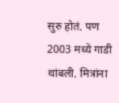सुरु होतं. पण 2003 मध्ये गाडी थांबली. मित्रांना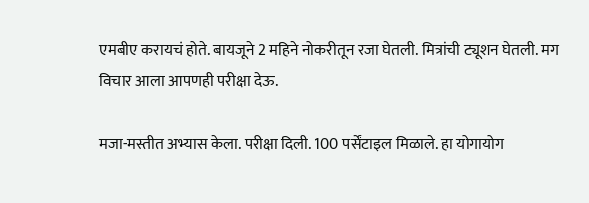एमबीए करायचं होते. बायजूने 2 महिने नोकरीतून रजा घेतली. मित्रांची ट्यूशन घेतली. मग विचार आला आपणही परीक्षा देऊ.

मजा-मस्तीत अभ्यास केला. परीक्षा दिली. 100 पर्सेंटाइल मिळाले. हा योगायोग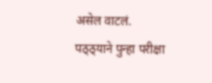असेल वाटलं. पठ्ठ्याने पुन्हा परीक्षा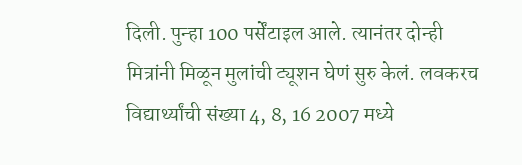दिली. पुन्हा 100 पर्सेंटाइल आले. त्यानंतर दोन्ही मित्रांनी मिळून मुलांची ट्यूशन घेणं सुरु केलं. लवकरच विद्यार्थ्यांची संख्या 4, 8, 16 2007 मध्ये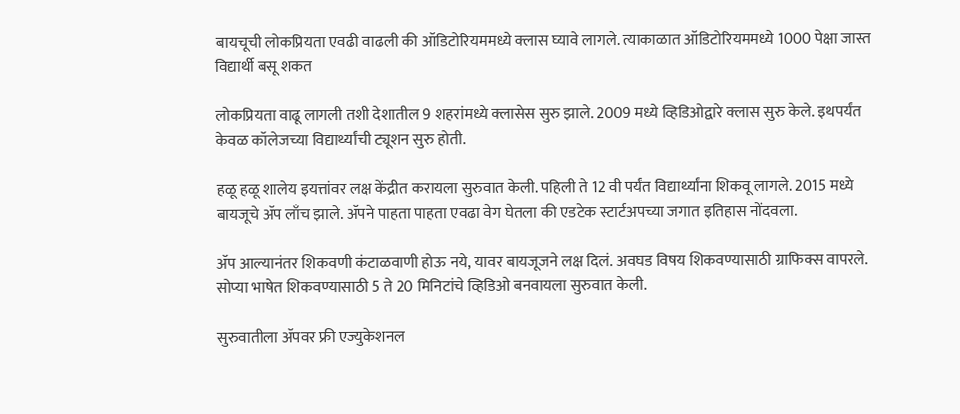बायचूची लोकप्रियता एवढी वाढली की ऑडिटोरियममध्ये क्लास घ्यावे लागले. त्याकाळात ऑडिटोरियममध्ये 1000 पेक्षा जास्त विद्यार्थी बसू शकत

लोकप्रियता वाढू लागली तशी देशातील 9 शहरांमध्ये क्लासेस सुरु झाले. 2009 मध्ये व्हिडिओद्वारे क्लास सुरु केले. इथपर्यंत केवळ कॉलेजच्या विद्यार्थ्यांची ट्यूशन सुरु होती.

हळू हळू शालेय इयत्तांवर लक्ष केंद्रीत करायला सुरुवात केली. पहिली ते 12 वी पर्यंत विद्यार्थ्यांना शिकवू लागले. 2015 मध्ये बायजूचे ॲप लाँच झाले. ॲपने पाहता पाहता एवढा वेग घेतला की एडटेक स्टार्टअपच्या जगात इतिहास नोंदवला.

ॲप आल्यानंतर शिकवणी कंटाळवाणी होऊ नये, यावर बायजूजने लक्ष दिलं. अवघड विषय शिकवण्यासाठी ग्राफिक्स वापरले. सोप्या भाषेत शिकवण्यासाठी 5 ते 20 मिनिटांचे व्हिडिओ बनवायला सुरुवात केली.

सुरुवातीला ॲपवर फ्री एज्युकेशनल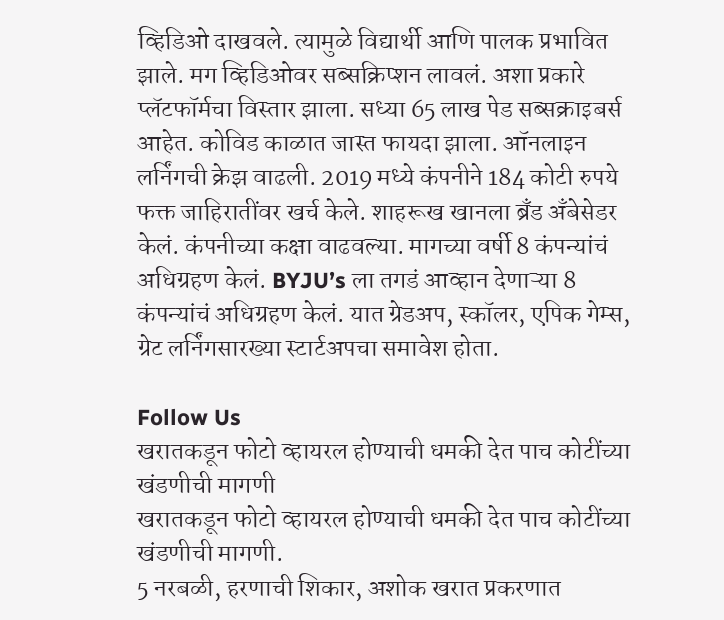व्हिडिओ दाखवले. त्यामुळे विद्यार्थी आणि पालक प्रभावित झाले. मग व्हिडिओवर सब्सक्रिप्शन लावलं. अशा प्रकारे प्लॅटफॉर्मचा विस्तार झाला. सध्या 65 लाख पेड सब्सक्राइबर्स आहेत. कोविड काळात जास्त फायदा झाला. ऑनलाइन लर्निंगची क्रेझ वाढली. 2019 मध्ये कंपनीने 184 कोटी रुपये फक्त जाहिरातींवर खर्च केले. शाहरूख खानला ब्रँड अँबेसेडर केलं. कंपनीच्या कक्षा वाढवल्या. मागच्या वर्षी 8 कंपन्यांचं अधिग्रहण केलं. BYJU’s ला तगडं आव्हान देणाऱ्या 8 कंपन्यांचं अधिग्रहण केलं. यात ग्रेडअप, स्कॉलर, एपिक गेम्स, ग्रेट लर्निंगसारख्या स्टार्टअपचा समावेश होता.

Follow Us
खरातकडून फोटो व्हायरल होण्याची धमकी देत पाच कोटींच्या खंडणीची मागणी
खरातकडून फोटो व्हायरल होण्याची धमकी देत पाच कोटींच्या खंडणीची मागणी.
5 नरबळी, हरणाची शिकार, अशोक खरात प्रकरणात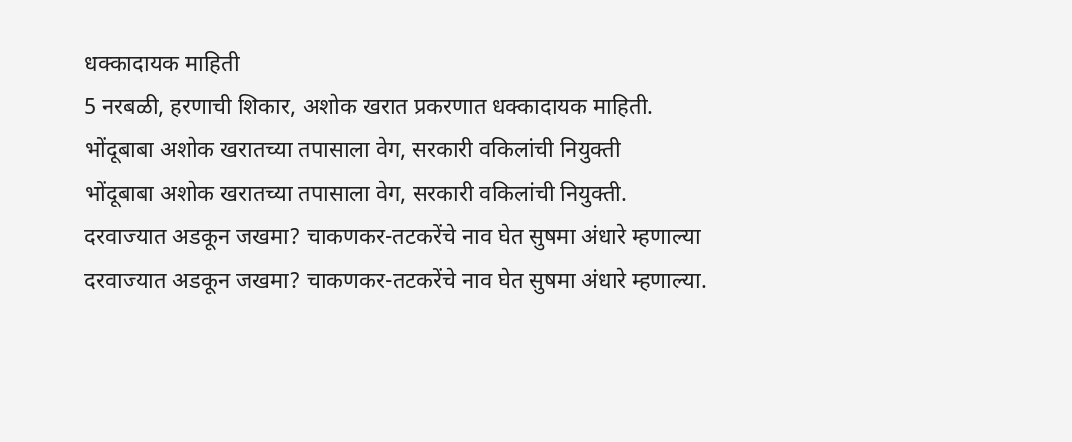धक्कादायक माहिती
5 नरबळी, हरणाची शिकार, अशोक खरात प्रकरणात धक्कादायक माहिती.
भोंदूबाबा अशोक खरातच्या तपासाला वेग, सरकारी वकिलांची नियुक्ती
भोंदूबाबा अशोक खरातच्या तपासाला वेग, सरकारी वकिलांची नियुक्ती.
दरवाज्यात अडकून जखमा? चाकणकर-तटकरेंचे नाव घेत सुषमा अंधारे म्हणाल्या
दरवाज्यात अडकून जखमा? चाकणकर-तटकरेंचे नाव घेत सुषमा अंधारे म्हणाल्या.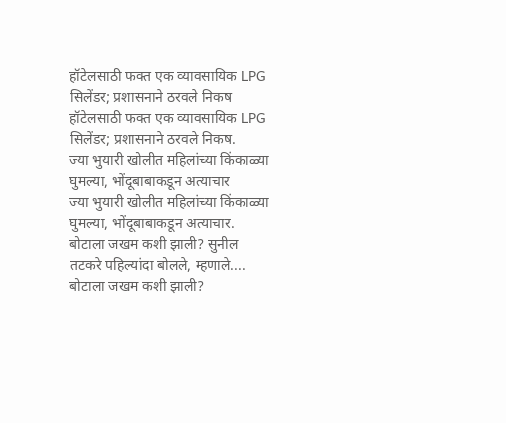हॉटेलसाठी फक्त एक व्यावसायिक LPG सिलेंडर; प्रशासनाने ठरवले निकष
हॉटेलसाठी फक्त एक व्यावसायिक LPG सिलेंडर; प्रशासनाने ठरवले निकष.
ज्या भुयारी खोलीत महिलांच्या किंकाळ्या घुमल्या, भोंदूबाबाकडून अत्याचार
ज्या भुयारी खोलीत महिलांच्या किंकाळ्या घुमल्या, भोंदूबाबाकडून अत्याचार.
बोटाला जखम कशी झाली? सुनील तटकरे पहिल्यांदा बोलले, म्हणाले....
बोटाला जखम कशी झाली?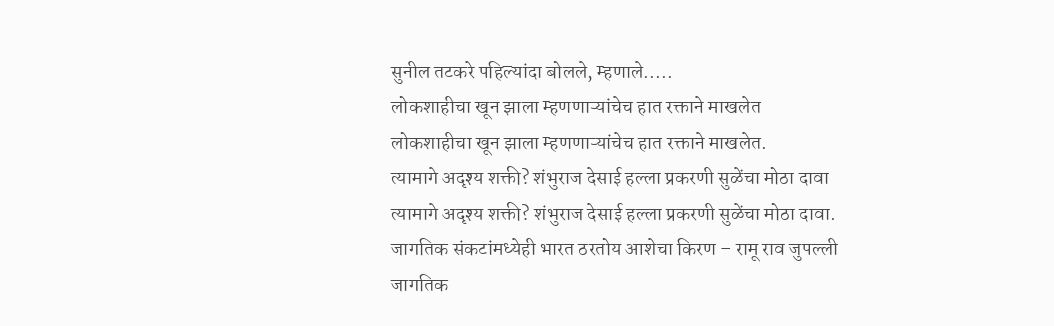सुनील तटकरे पहिल्यांदा बोलले, म्हणाले.....
लोकशाहीचा खून झाला म्हणणाऱ्यांचेच हात रक्ताने माखलेत
लोकशाहीचा खून झाला म्हणणाऱ्यांचेच हात रक्ताने माखलेत.
त्यामागे अदृश्य शक्ती? शंभुराज देसाई हल्ला प्रकरणी सुळेंचा मोठा दावा
त्यामागे अदृश्य शक्ती? शंभुराज देसाई हल्ला प्रकरणी सुळेंचा मोठा दावा.
जागतिक संकटांमध्येही भारत ठरतोय आशेचा किरण – रामू राव जुपल्ली
जागतिक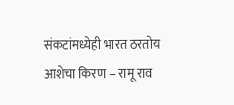संकटांमध्येही भारत ठरतोय आशेचा किरण – रामू राव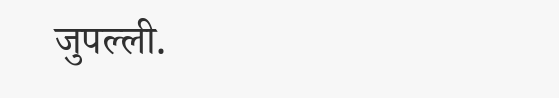जुपल्ली.